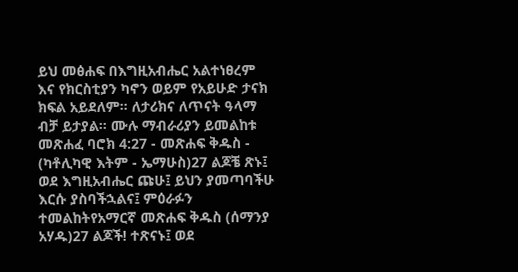ይህ መፅሐፍ በእግዚአብሔር አልተነፀረም እና የክርስቲያን ካኖን ወይም የአይሁድ ታናክ ክፍል አይደለም። ለታሪክና ለጥናት ዓላማ ብቻ ይታያል። ሙሉ ማብራሪያን ይመልከቱ መጽሐፈ ባሮክ 4:27 - መጽሐፍ ቅዱስ - (ካቶሊካዊ እትም - ኤማሁስ)27 ልጆቼ ጽኑ፤ ወደ እግዚአብሔር ጩሁ፤ ይህን ያመጣባችሁ እርሱ ያስባችኋልና፤ ምዕራፉን ተመልከትየአማርኛ መጽሐፍ ቅዱስ (ሰማንያ አሃዱ)27 ልጆች! ተጽናኑ፤ ወደ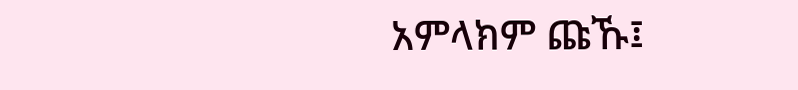አምላክም ጩኹ፤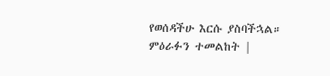የወሰዳችሁ እርሱ ያስባችኋል። ምዕራፉን ተመልከት |